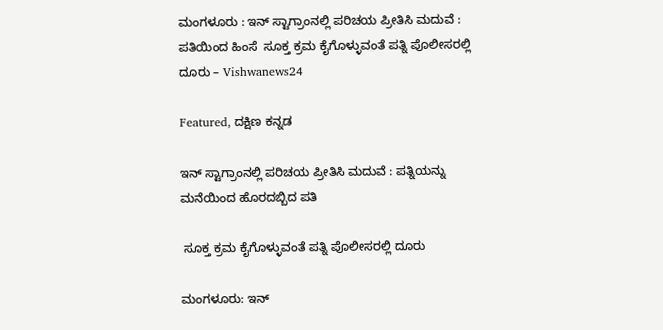ಮಂಗಳೂರು : ಇನ್ ಸ್ಟಾಗ್ರಾಂನಲ್ಲಿ ಪರಿಚಯ ಪ್ರೀತಿಸಿ ಮದುವೆ : ಪತಿಯಿಂದ ಹಿಂಸೆ  ಸೂಕ್ತ ಕ್ರಮ ಕೈಗೊಳ್ಳುವಂತೆ ಪತ್ನಿ ಪೊಲೀಸರಲ್ಲಿ ದೂರು – Vishwanews24

Featured, ದಕ್ಷಿಣ ಕನ್ನಡ

ಇನ್ ಸ್ಟಾಗ್ರಾಂನಲ್ಲಿ ಪರಿಚಯ ಪ್ರೀತಿಸಿ ಮದುವೆ : ಪತ್ನಿಯನ್ನು ಮನೆಯಿಂದ ಹೊರದಬ್ಬಿದ ಪತಿ

 ಸೂಕ್ತ ಕ್ರಮ ಕೈಗೊಳ್ಳುವಂತೆ ಪತ್ನಿ ಪೊಲೀಸರಲ್ಲಿ ದೂರು

ಮಂಗಳೂರು: ಇನ್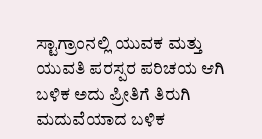ಸ್ಟಾಗ್ರಾಂನಲ್ಲಿ ಯುವಕ ಮತ್ತು ಯುವತಿ ಪರಸ್ಪರ ಪರಿಚಯ ಆಗಿ ಬಳಿಕ ಅದು ಪ್ರೀತಿಗೆ ತಿರುಗಿ ಮದುವೆಯಾದ ಬಳಿಕ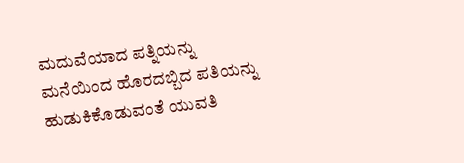ಮದುವೆಯಾದ ಪತ್ನಿಯನ್ನು ಮನೆಯಿಂದ ಹೊರದಬ್ಬಿದ ಪತಿಯನ್ನು ಹುಡುಕಿಕೊಡುವಂತೆ ಯುವತಿ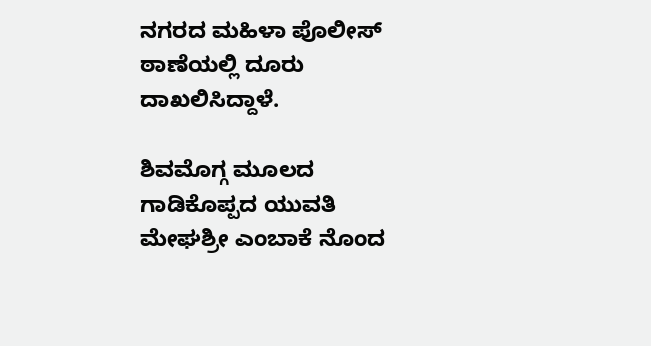ನಗರದ ಮಹಿಳಾ ಪೊಲೀಸ್ ಠಾಣೆಯಲ್ಲಿ ದೂರು ದಾಖಲಿಸಿದ್ದಾಳೆ.

ಶಿವಮೊಗ್ಗ ಮೂಲದ ಗಾಡಿಕೊಪ್ಪದ ಯುವತಿ ಮೇಘಶ್ರೀ ಎಂಬಾಕೆ ನೊಂದ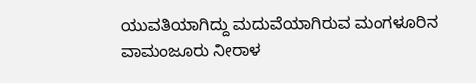ಯುವತಿಯಾಗಿದ್ದು ಮದುವೆಯಾಗಿರುವ ಮಂಗಳೂರಿನ ವಾಮಂಜೂರು ನೀರಾಳ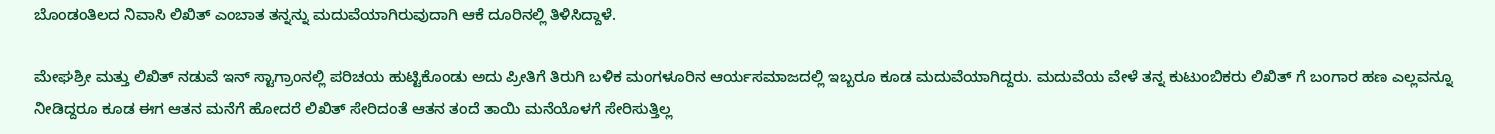ಬೊಂಡಂತಿಲದ ನಿವಾಸಿ ಲಿಖಿತ್‌ ಎಂಬಾತ ತನ್ನನ್ನು ಮದುವೆಯಾಗಿರುವುದಾಗಿ ಆಕೆ ದೂರಿನಲ್ಲಿ ತಿಳಿಸಿದ್ದಾಳೆ.

ಮೇಘಶ್ರೀ ಮತ್ತು ಲಿಖಿತ್ ನಡುವೆ ಇನ್ ಸ್ಟಾಗ್ರಾಂನಲ್ಲಿ ಪರಿಚಯ ಹುಟ್ಟಿಕೊಂಡು ಅದು ಪ್ರೀತಿಗೆ ತಿರುಗಿ ಬಳಿಕ ಮಂಗಳೂರಿನ ಆರ್ಯಸಮಾಜದಲ್ಲಿ ಇಬ್ಬರೂ ಕೂಡ ಮದುವೆಯಾಗಿದ್ದರು. ಮದುವೆಯ ವೇಳೆ ತನ್ನ ಕುಟುಂಬಿಕರು ಲಿಖಿತ್ ಗೆ ಬಂಗಾರ ಹಣ ಎಲ್ಲವನ್ನೂ ನೀಡಿದ್ದರೂ ಕೂಡ ಈಗ ಆತನ ಮನೆಗೆ ಹೋದರೆ ಲಿಖಿತ್ ಸೇರಿದಂತೆ ಆತನ ತಂದೆ ತಾಯಿ ಮನೆಯೊಳಗೆ ಸೇರಿಸುತ್ತಿಲ್ಲ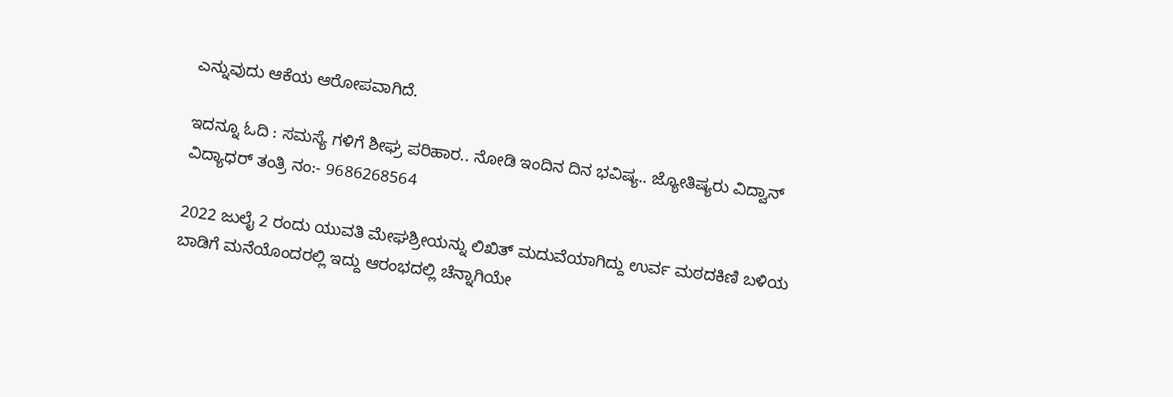ಎನ್ನುವುದು ಆಕೆಯ ಆರೋಪವಾಗಿದೆ.

ಇದನ್ನೂ ಓದಿ : ಸಮಸ್ಯೆ ಗಳಿಗೆ ಶೀಘ್ರ ಪರಿಹಾರ.. ನೋಡಿ ಇಂದಿನ ದಿನ ಭವಿಷ್ಯ.. ಜ್ಯೋತಿಷ್ಯರು ವಿದ್ವಾನ್ ವಿದ್ಯಾಧರ್ ತಂತ್ರಿ ನಂ:- 9686268564

2022 ಜುಲೈ 2 ರಂದು ಯುವತಿ ಮೇಘಶ್ರೀಯನ್ನು ಲಿಖಿತ್ ಮದುವೆಯಾಗಿದ್ದು ಉರ್ವ ಮಠದಕಿಣಿ ಬಳಿಯ ಬಾಡಿಗೆ ಮನೆಯೊಂದರಲ್ಲಿ ಇದ್ದು ಆರಂಭದಲ್ಲಿ ಚೆನ್ನಾಗಿಯೇ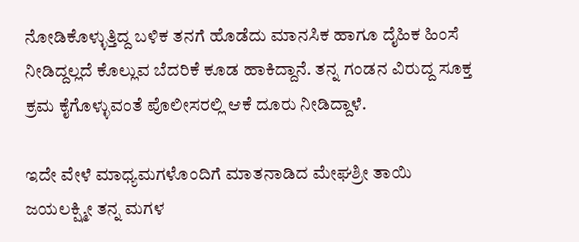ನೋಡಿಕೊಳ್ಳುತ್ತಿದ್ದ ಬಳಿಕ ತನಗೆ ಹೊಡೆದು ಮಾನಸಿಕ ಹಾಗೂ ದೈಹಿಕ ಹಿಂಸೆ ನೀಡಿದ್ದಲ್ಲದೆ ಕೊಲ್ಲುವ ಬೆದರಿಕೆ ಕೂಡ ಹಾಕಿದ್ದಾನೆ. ತನ್ನ ಗಂಡನ ವಿರುದ್ದ ಸೂಕ್ತ ಕ್ರಮ ಕೈಗೊಳ್ಳುವಂತೆ ಪೊಲೀಸರಲ್ಲಿ ಆಕೆ ದೂರು ನೀಡಿದ್ದಾಳೆ.

ಇದೇ ವೇಳೆ ಮಾಧ್ಯಮಗಳೊಂದಿಗೆ ಮಾತನಾಡಿದ ಮೇಘಶ್ರೀ ತಾಯಿ ಜಯಲಕ್ಷ್ಮೀ ತನ್ನ ಮಗಳ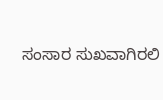ಸಂಸಾರ ಸುಖವಾಗಿರಲಿ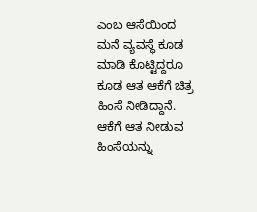ಎಂಬ ಆಸೆಯಿಂದ ಮನೆ ವ್ಯವಸ್ಥೆ ಕೂಡ ಮಾಡಿ ಕೊಟ್ಟಿದ್ದರೂ ಕೂಡ ಆತ ಆಕೆಗೆ ಚಿತ್ರ ಹಿಂಸೆ ನೀಡಿದ್ದಾನೆ. ಆಕೆಗೆ ಆತ ನೀಡುವ ಹಿಂಸೆಯನ್ನು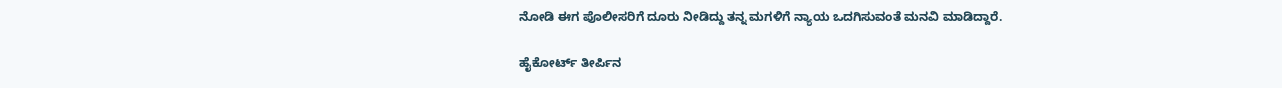ನೋಡಿ ಈಗ ಪೊಲೀಸರಿಗೆ ದೂರು ನೀಡಿದ್ದು ತನ್ನ ಮಗಳಿಗೆ ನ್ಯಾಯ ಒದಗಿಸುವಂತೆ ಮನವಿ ಮಾಡಿದ್ದಾರೆ.

ಹೈಕೋರ್ಟ್ ತೀರ್ಪಿನ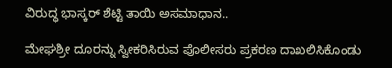ವಿರುದ್ಧ ಭಾಸ್ಕರ್ ಶೆಟ್ಟಿ ತಾಯಿ ಅಸಮಾಧಾನ..

ಮೇಘಶ್ರೀ ದೂರನ್ನು ಸ್ವೀಕರಿಸಿರುವ ಪೊಲೀಸರು ಪ್ರಕರಣ ದಾಖಲಿಸಿಕೊಂಡು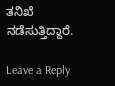ತನಿಖೆ ನಡೆಸುತ್ತಿದ್ದಾರೆ.

Leave a Reply